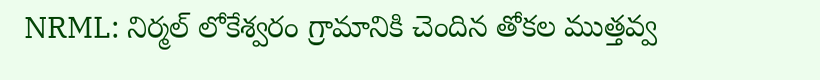NRML: నిర్మల్ లోకేశ్వరం గ్రామానికి చెందిన తోకల ముత్తవ్వ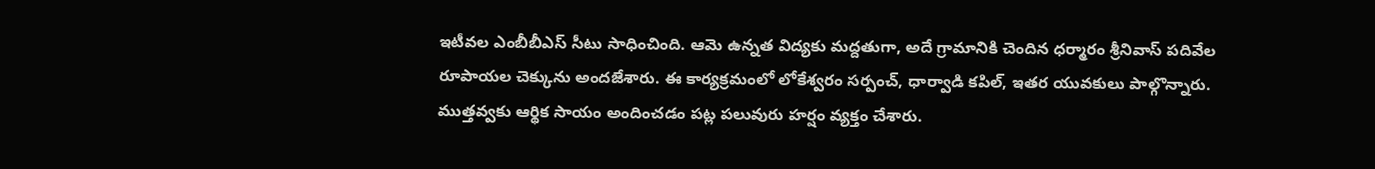ఇటీవల ఎంబీబీఎస్ సీటు సాధించింది. ఆమె ఉన్నత విద్యకు మద్దతుగా, అదే గ్రామానికి చెందిన ధర్మారం శ్రీనివాస్ పదివేల రూపాయల చెక్కును అందజేశారు. ఈ కార్యక్రమంలో లోకేశ్వరం సర్పంచ్, ధార్వాడి కపిల్, ఇతర యువకులు పాల్గొన్నారు. ముత్తవ్వకు ఆర్థిక సాయం అందించడం పట్ల పలువురు హర్షం వ్యక్తం చేశారు.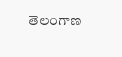తెలంగాణ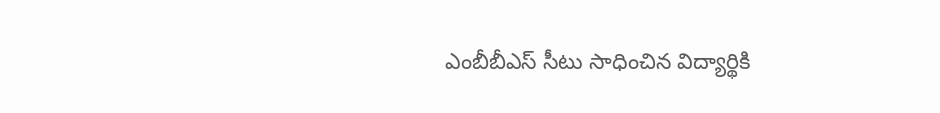ఎంబీబీఎస్ సీటు సాధించిన విద్యార్థికి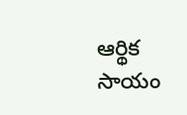ఆర్థిక సాయం